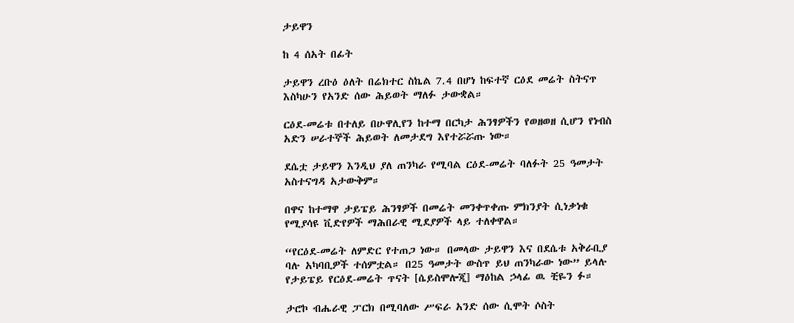ታይዋን

ከ 4 ሰአት በፊት

ታይዋን ረቡዕ ዕለት በሬክተር ስኬል 7.4 በሆነ ከፍተኛ ርዕደ መሬት ስትናጥ እስካሁን የአንድ ሰው ሕይወት ማለፉ ታውቋል።

ርዕደ-መሬቱ በተለይ በሁዋሊየን ከተማ በርካታ ሕንፃዎችን የወዘወዘ ሲሆን የነብስ አድን ሠራተኞች ሕይወት ለመታደግ እየተሯሯጡ ነው።

ደሴቷ ታይዋን እንዲህ ያለ ጠንካራ የሚባል ርዕደ-መሬት ባለፉት 25 ዓመታት አስተናግዳ አታውቅም።

በዋና ከተማዋ ታይፔይ ሕንፃዎች በመሬት መንቀጥቀጡ ምክንያት ሲነቃነቁ የሚያሳዩ ቪድየዎች ማሕበራዊ ሚደያዎች ላይ ተለቀዋል።

“የርዕደ-መሬት ለምድር የተጠጋ ነው። በመላው ታይዋን እና በደሴቱ አቅራቢያ ባሉ አካባቢዎች ተሰምቷል። በ25 ዓመታት ውስጥ ይህ ጠንካራው ነው” ይላሉ የታይፔይ የርዕደ-መሬት ጥናት [ሴይስሞሎጂ] ማዕከል ኃላፊ ዉ ቺዬን ፉ።

ታሮኮ ብሔራዊ ፓርክ በሚባለው ሥፍራ አንድ ሰው ሲሞት ሶስት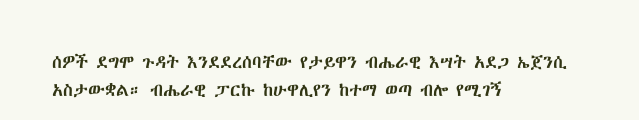ሰዎች ደግሞ ጉዳት እንደደረሰባቸው የታይዋን ብሔራዊ እሣት አደጋ ኤጀንሲ አስታውቋል። ብሔራዊ ፓርኩ ከሁዋሊየን ከተማ ወጣ ብሎ የሚገኝ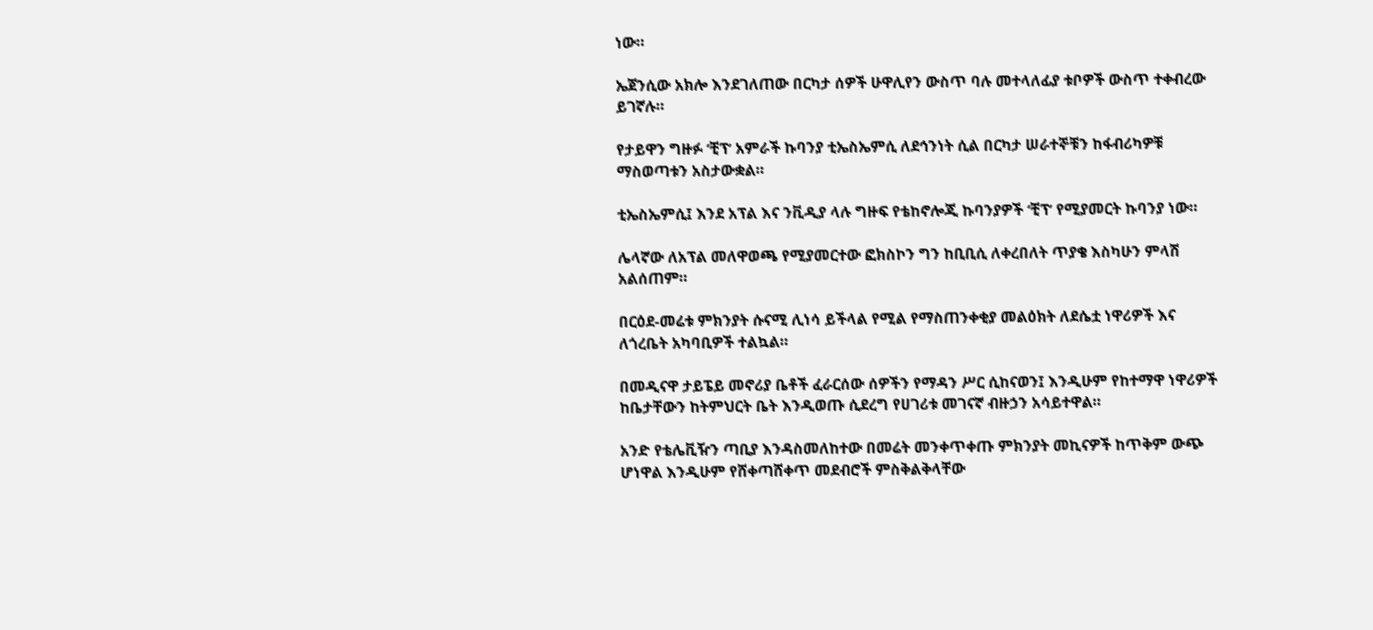ነው።

ኤጀንሲው አክሎ እንደገለጠው በርካታ ሰዎች ሁዋሊየን ውስጥ ባሉ መተላለፊያ ቱቦዎች ውስጥ ተቀብረው ይገኛሉ።

የታይዋን ግዙፉ ‘ቺፕ’ አምራች ኩባንያ ቲኤስኤምሲ ለደኅንነት ሲል በርካታ ሠራተኞቹን ከፋብሪካዎቹ ማስወጣቱን አስታውቋል።

ቲኤስኤምሲ፤ እንደ አፕል እና ንቪዲያ ላሉ ግዙፍ የቴከኖሎጂ ኩባንያዎች ‘ቺፕ’ የሚያመርት ኩባንያ ነው።

ሌላኛው ለአፕል መለዋወጫ የሚያመርተው ፎክስኮን ግን ከቢቢሲ ለቀረበለት ጥያቄ እስካሁን ምላሽ አልሰጠም።

በርዕደ-መሬቱ ምክንያት ሱናሚ ሊነሳ ይችላል የሚል የማስጠንቀቂያ መልዕክት ለደሴቷ ነዋሪዎች እና ለጎረቤት አካባቢዎች ተልኳል።

በመዲናዋ ታይፔይ መኖሪያ ቤቶች ፈራርሰው ሰዎችን የማዳን ሥር ሲከናወን፤ እንዲሁም የከተማዋ ነዋሪዎች ከቤታቸውን ከትምህርት ቤት እንዲወጡ ሲደረግ የሀገሪቱ መገናኛ ብዙኃን አሳይተዋል።

አንድ የቴሌቪዥን ጣቢያ እንዳስመለከተው በመሬት መንቀጥቀጡ ምክንያት መኪናዎች ከጥቅም ውጭ ሆነዋል እንዲሁም የሸቀጣሸቀጥ መደብሮች ምስቅልቅላቸው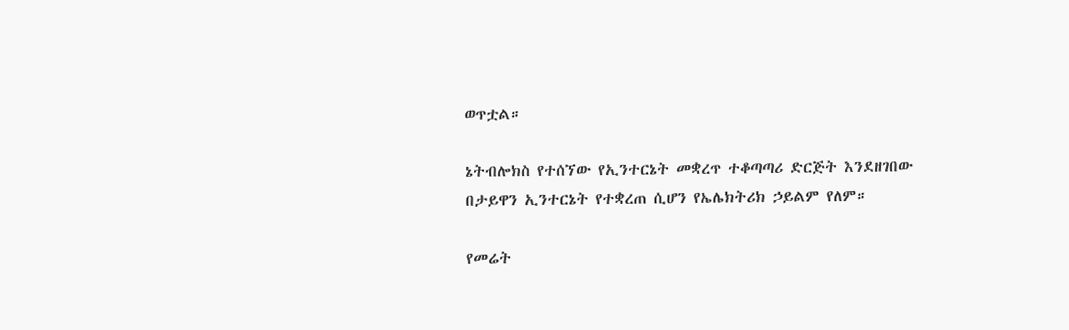ወጥቷል።

ኔትብሎክስ የተሰኘው የኢንተርኔት መቋረጥ ተቆጣጣሪ ድርጅት እንደዘገበው በታይዋን ኢንተርኔት የተቋረጠ ሲሆን የኤሌክትሪክ ኃይልም የለም።

የመሬት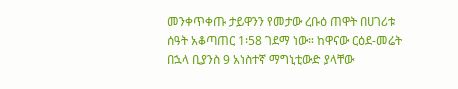መንቀጥቀጡ ታይዋንን የመታው ረቡዕ ጠዋት በሀገሪቱ ሰዓት አቆጣጠር 1፡58 ገደማ ነው። ከዋናው ርዕደ-መሬት በኋላ ቢያንስ 9 አነስተኛ ማግኒቲውድ ያላቸው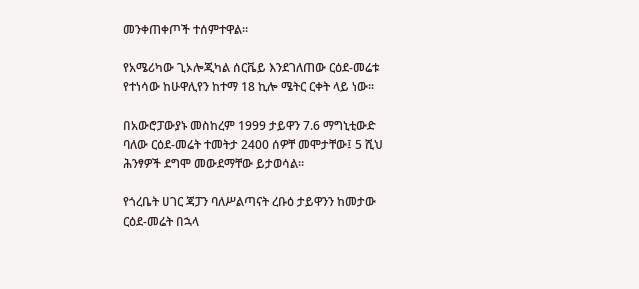መንቀጠቀጦች ተሰምተዋል።

የአሜሪካው ጊኦሎጂካል ሰርቬይ እንደገለጠው ርዕደ-መሬቱ የተነሳው ከሁዋሊየን ከተማ 18 ኪሎ ሜትር ርቀት ላይ ነው።

በአውሮፓውያኑ መስከረም 1999 ታይዋን 7.6 ማግኒቲውድ ባለው ርዕደ-መሬት ተመትታ 2400 ሰዎቸ መሞታቸው፤ 5 ሺህ ሕንፃዎች ደግሞ መውደማቸው ይታወሳል።

የጎረቤት ሀገር ጃፓን ባለሥልጣናት ረቡዕ ታይዋንን ከመታው ርዕደ-መሬት በኋላ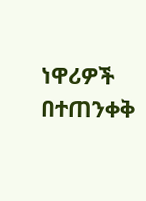ነዋሪዎች በተጠንቀቅ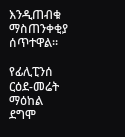እንዲጠብቁ ማስጠንቀቂያ ሰጥተዋል።

የፊሊፒንሰ ርዕደ-መሬት ማዕከል ደግሞ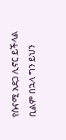የሱናሚ አደጋ ሊኖር ይችላል ቢልም በኋላ ግን ይህን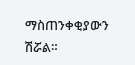ማስጠንቀቂያውን ሽሯል።